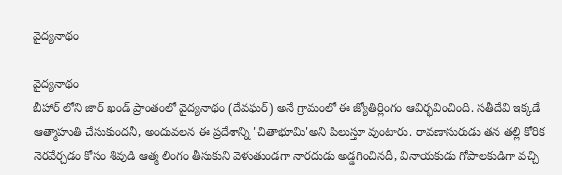వైద్యనాథం

వైద్యనాథం
బీహార్ లోని జార్ ఖండ్ ప్రాంతంలో వైద్యనాథం (దేవఘర్) అనే గ్రామంలో ఈ జ్యోతిర్లింగం ఆవిర్భవించింది. సతీదేవి ఇక్కడే ఆత్మాహుతి చేసుకుందనీ, అందువలన ఈ ప్రదేశాన్ని 'చితాభూమి'అని పిలుస్తూ వుంటారు. రావణాసురుడు తన తల్లి కోరిక నెరవేర్చడం కోసం శివుడి ఆత్మ లింగం తీసుకుని వెళుతుండగా నారదుడు అడ్డగించినదీ, వినాయకుడు గోపాలకుడిగా వచ్చి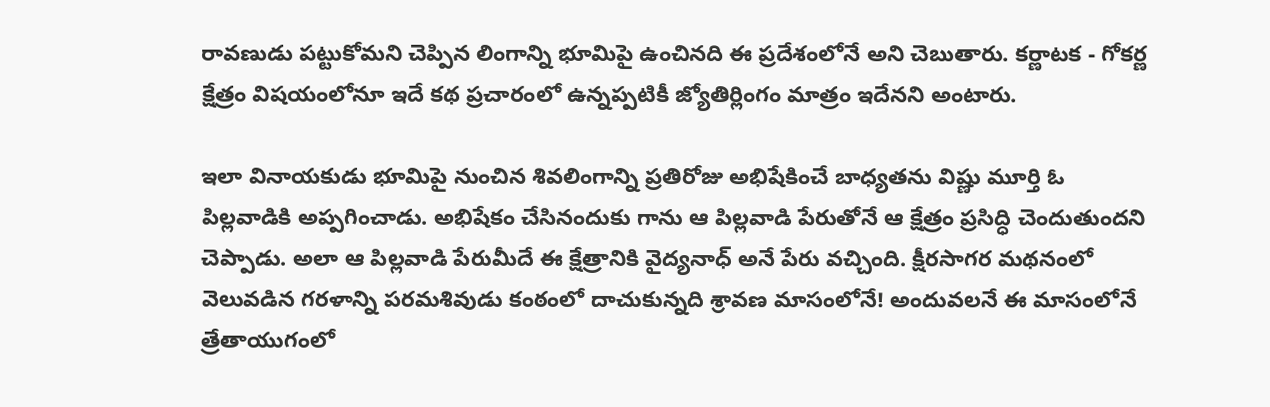రావణుడు పట్టుకోమని చెప్పిన లింగాన్ని భూమిపై ఉంచినది ఈ ప్రదేశంలోనే అని చెబుతారు. కర్ణాటక - గోకర్ణ క్షేత్రం విషయంలోనూ ఇదే కథ ప్రచారంలో ఉన్నప్పటికీ జ్యోతిర్లింగం మాత్రం ఇదేనని అంటారు.

ఇలా వినాయకుడు భూమిపై నుంచిన శివలింగాన్ని ప్రతిరోజు అభిషేకించే బాధ్యతను విష్ణు మూర్తి ఓ పిల్లవాడికి అప్పగించాడు. అభిషేకం చేసినందుకు గాను ఆ పిల్లవాడి పేరుతోనే ఆ క్షేత్రం ప్రసిద్ధి చెందుతుందని చెప్పాడు. అలా ఆ పిల్లవాడి పేరుమీదే ఈ క్షేత్రానికి వైద్యనాధ్ అనే పేరు వచ్చింది. క్షీరసాగర మథనంలో వెలువడిన గరళాన్ని పరమశివుడు కంఠంలో దాచుకున్నది శ్రావణ మాసంలోనే! అందువలనే ఈ మాసంలోనే త్రేతాయుగంలో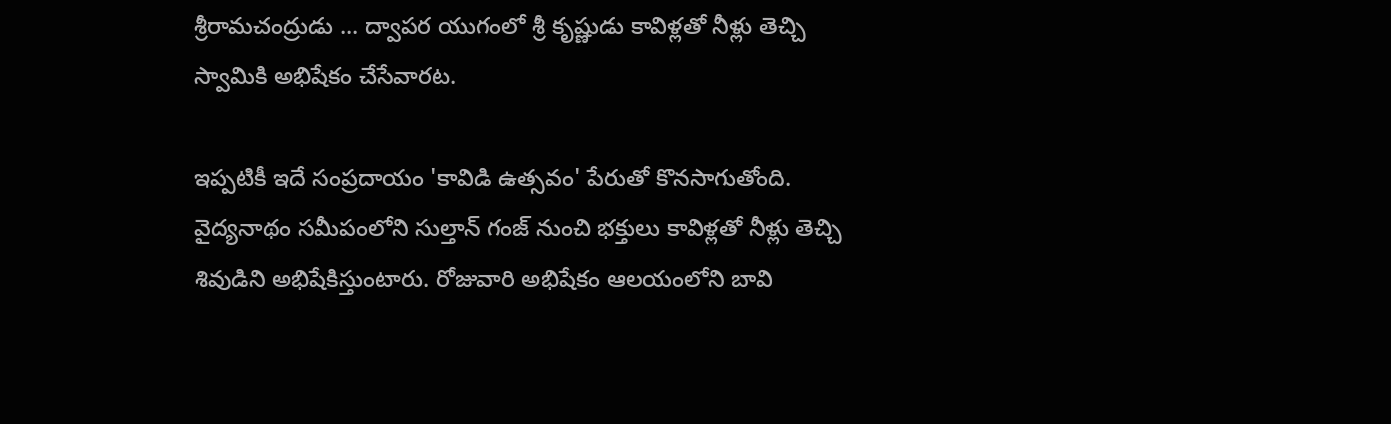శ్రీరామచంద్రుడు ... ద్వాపర యుగంలో శ్రీ కృష్ణుడు కావిళ్లతో నీళ్లు తెచ్చి స్వామికి అభిషేకం చేసేవారట.

ఇప్పటికీ ఇదే సంప్రదాయం 'కావిడి ఉత్సవం' పేరుతో కొనసాగుతోంది. వైద్యనాథం సమీపంలోని సుల్తాన్ గంజ్ నుంచి భక్తులు కావిళ్లతో నీళ్లు తెచ్చి శివుడిని అభిషేకిస్తుంటారు. రోజువారి అభిషేకం ఆలయంలోని బావి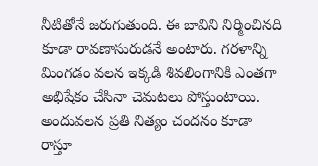నీటితోనే జరుగుతుంది. ఈ బావిని నిర్మించినది కూడా రావణాసురుడనే అంటారు. గరళాన్ని మింగడం వలన ఇక్కడి శివలింగానికి ఎంతగా అభిషేకం చేసినా చెమటలు పోస్తుంటాయి. అందువలన ప్రతి నిత్యం చందనం కూడా రాస్తూ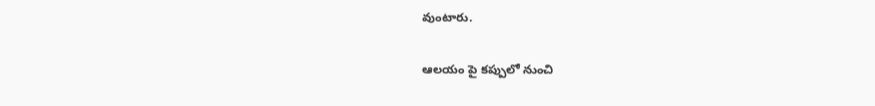వుంటారు.

ఆలయం పై కప్పులో నుంచి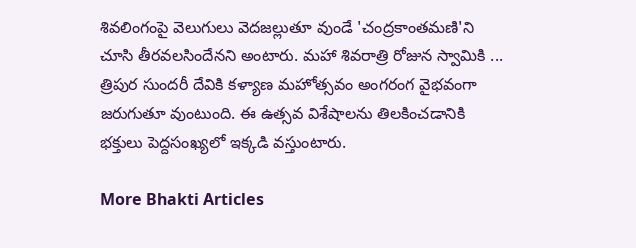శివలింగంపై వెలుగులు వెదజల్లుతూ వుండే 'చంద్రకాంతమణి'ని చూసి తీరవలసిందేనని అంటారు. మహా శివరాత్రి రోజున స్వామికి ... త్రిపుర సుందరీ దేవికి కళ్యాణ మహోత్సవం అంగరంగ వైభవంగా జరుగుతూ వుంటుంది. ఈ ఉత్సవ విశేషాలను తిలకించడానికి భక్తులు పెద్దసంఖ్యలో ఇక్కడి వస్తుంటారు.

More Bhakti Articles